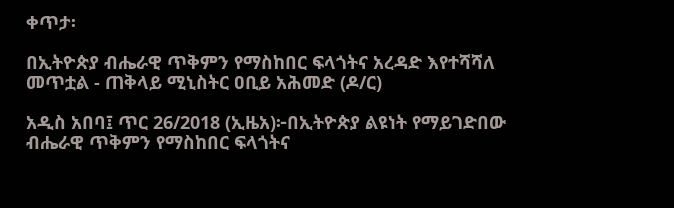ቀጥታ፡

በኢትዮጵያ ብሔራዊ ጥቅምን የማስከበር ፍላጎትና አረዳድ እየተሻሻለ መጥቷል - ጠቅላይ ሚኒስትር ዐቢይ አሕመድ (ዶ/ር)

አዲስ አበባ፤ ጥር 26/2018 (ኢዜአ)፦በኢትዮጵያ ልዩነት የማይገድበው ብሔራዊ ጥቅምን የማስከበር ፍላጎትና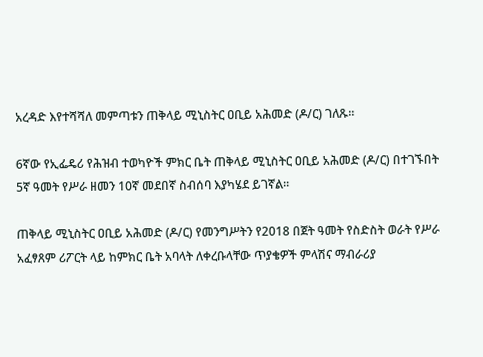አረዳድ እየተሻሻለ መምጣቱን ጠቅላይ ሚኒስትር ዐቢይ አሕመድ (ዶ/ር) ገለጹ።

6ኛው የኢፌዴሪ የሕዝብ ተወካዮች ምክር ቤት ጠቅላይ ሚኒስትር ዐቢይ አሕመድ (ዶ/ር) በተገኙበት 5ኛ ዓመት የሥራ ዘመን 10ኛ መደበኛ ስብሰባ እያካሄደ ይገኛል።

ጠቅላይ ሚኒስትር ዐቢይ አሕመድ (ዶ/ር) የመንግሥትን የ2018 በጀት ዓመት የስድስት ወራት የሥራ አፈፃጸም ሪፖርት ላይ ከምክር ቤት አባላት ለቀረቡላቸው ጥያቄዎች ምላሽና ማብራሪያ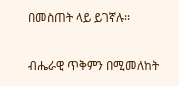በመስጠት ላይ ይገኛሉ፡፡

ብሔራዊ ጥቅምን በሚመለከት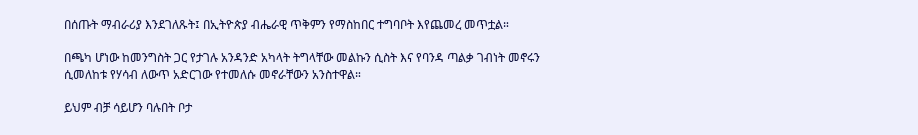በሰጡት ማብራሪያ እንደገለጹት፤ በኢትዮጵያ ብሔራዊ ጥቅምን የማስከበር ተግባቦት እየጨመረ መጥቷል።

በጫካ ሆነው ከመንግስት ጋር የታገሉ አንዳንድ አካላት ትግላቸው መልኩን ሲስት እና የባንዳ ጣልቃ ገብነት መኖሩን ሲመለከቱ የሃሳብ ለውጥ አድርገው የተመለሱ መኖራቸውን አንስተዋል።

ይህም ብቻ ሳይሆን ባሉበት ቦታ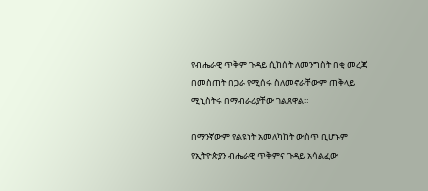የብሔራዊ ጥቅም ጉዳይ ሲከሰት ለመንግስት በቂ መረጃ በመስጠት በጋራ የሚሰሩ ስለመኖራቸውም ጠቅላይ ሚኒስትሩ በማብራሪያቸው ገልጸዋል።

በማንኛውም የልዩነት አመለካከት ውስጥ ቢሆኑም የኢትዮጵያን ብሔራዊ ጥቅምና ጉዳይ አሳልፈው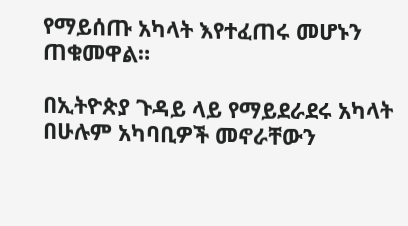የማይሰጡ አካላት እየተፈጠሩ መሆኑን ጠቁመዋል።

በኢትዮጵያ ጉዳይ ላይ የማይደራደሩ አካላት በሁሉም አካባቢዎች መኖራቸውን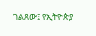ገልጸው፤ የኢትዮጵያ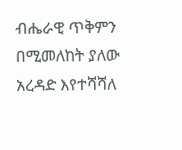ብሔራዊ ጥቅምን በሚመለከት ያለው አረዳድ እየተሻሻለ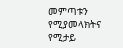መምጣቱን የሚያመላክትና የሚታይ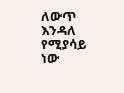ለውጥ እንዳለ የሚያሳይ ነው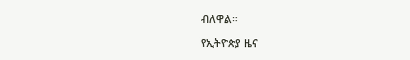ብለዋል።

የኢትዮጵያ ዜና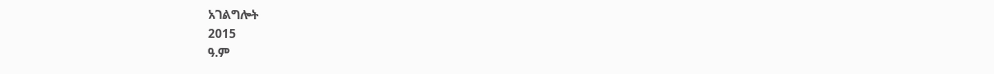አገልግሎት
2015
ዓ.ም